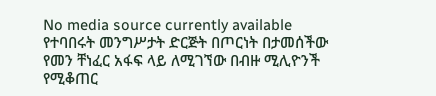No media source currently available
የተባበሩት መንግሥታት ድርጅት በጦርነት በታመሰችው የመን ቸነፈር አፋፍ ላይ ለሚገኘው በብዙ ሚሊዮንች የሚቆጠር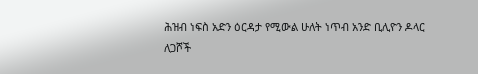ሕዝብ ነፍስ አድን ዕርዳታ የሚውል ሁለት ነጥብ አንድ ቢሊዮን ዶላር ለጋሾች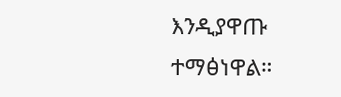እንዲያዋጡ ተማፅነዋል።